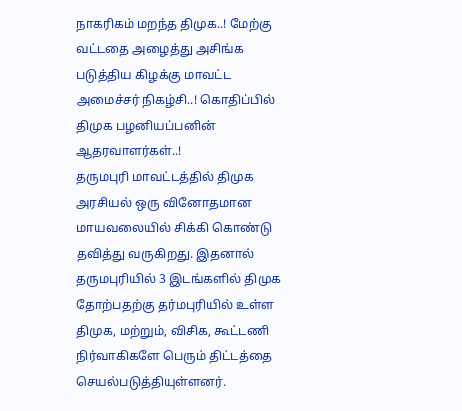நாகரிகம் மறந்த திமுக..! மேற்கு வட்டதை அழைத்து அசிங்க படுத்திய கிழக்கு மாவட்ட அமைச்சர் நிகழ்சி..! கொதிப்பில் திமுக பழனியப்பனின் ஆதரவாளர்கள்..!
தருமபுரி மாவட்டத்தில் திமுக அரசியல் ஒரு வினோதமான மாயவலையில் சிக்கி கொண்டு தவித்து வருகிறது. இதனால் தருமபுரியில் 3 இடங்களில் திமுக தோற்பதற்கு தர்மபுரியில் உள்ள திமுக, மற்றும், விசிக, கூட்டணி நிர்வாகிகளே பெரும் திட்டத்தை செயல்படுத்தியுள்ளனர்.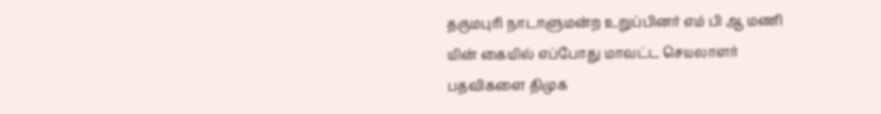தருமபுரி நாடாளுமன்ற உறுப்பினர் எம் பி ஆ மணி யின் கையில் எப்போது மாவட்ட செயலாளர் பதவிகளை திமுக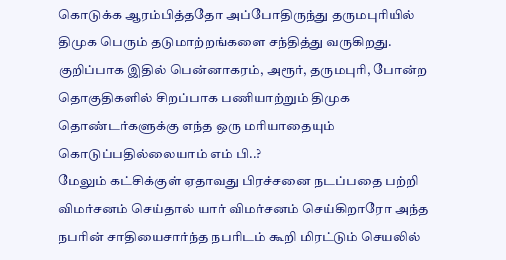கொடுக்க ஆரம்பித்ததோ அப்போதிருந்து தருமபுரியில் திமுக பெரும் தடுமாற்றங்களை சந்தித்து வருகிறது. குறிப்பாக இதில் பென்னாகரம், அரூர், தருமபுரி, போன்ற தொகுதிகளில் சிறப்பாக பணியாற்றும் திமுக தொண்டர்களுக்கு எந்த ஒரு மரியாதையும் கொடுப்பதில்லையாம் எம் பி..?
மேலும் கட்சிக்குள் ஏதாவது பிரச்சனை நடப்பதை பற்றி விமர்சனம் செய்தால் யார் விமர்சனம் செய்கிறாரோ அந்த நபரின் சாதியைசார்ந்த நபரிடம் கூறி மிரட்டும் செயலில்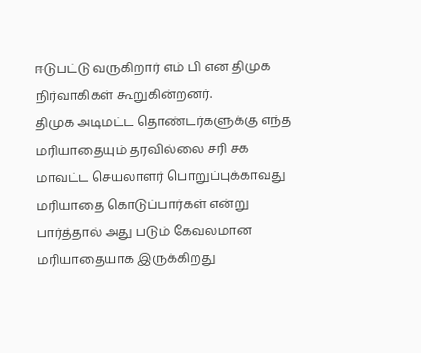ஈடுபட்டு வருகிறார் எம் பி என திமுக நிர்வாகிகள் கூறுகின்றனர்.
திமுக அடிமட்ட தொண்டர்களுக்கு எந்த மரியாதையும் தரவில்லை சரி சக மாவட்ட செயலாளர் பொறுப்புக்காவது மரியாதை கொடுப்பார்கள் என்று பார்த்தால் அது படும் கேவலமான மரியாதையாக இருக்கிறது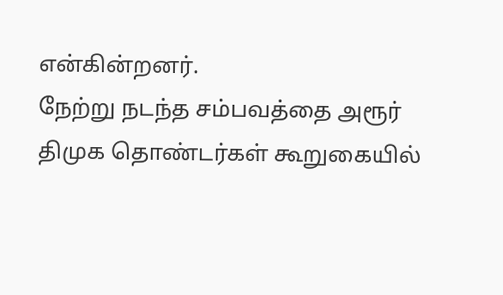என்கின்றனர்.
நேற்று நடந்த சம்பவத்தை அரூர் திமுக தொண்டர்கள் கூறுகையில்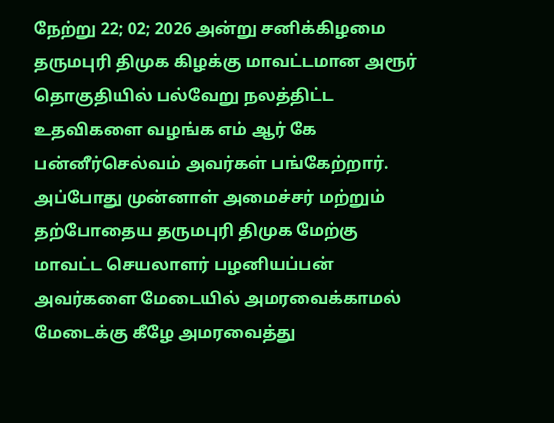நேற்று 22; 02; 2026 அன்று சனிக்கிழமை தருமபுரி திமுக கிழக்கு மாவட்டமான அரூர் தொகுதியில் பல்வேறு நலத்திட்ட உதவிகளை வழங்க எம் ஆர் கே பன்னீர்செல்வம் அவர்கள் பங்கேற்றார். அப்போது முன்னாள் அமைச்சர் மற்றும் தற்போதைய தருமபுரி திமுக மேற்கு மாவட்ட செயலாளர் பழனியப்பன் அவர்களை மேடையில் அமரவைக்காமல் மேடைக்கு கீழே அமரவைத்து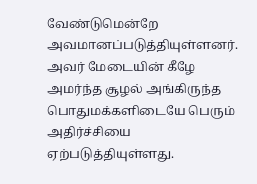வேண்டுமென்றே அவமானப்படுத்தியுள்ளனர்.
அவர் மேடையின் கீழே அமர்ந்த சூழல் அங்கிருந்த பொதுமக்களிடையே பெரும் அதிர்ச்சியை ஏற்படுத்தியுள்ளது.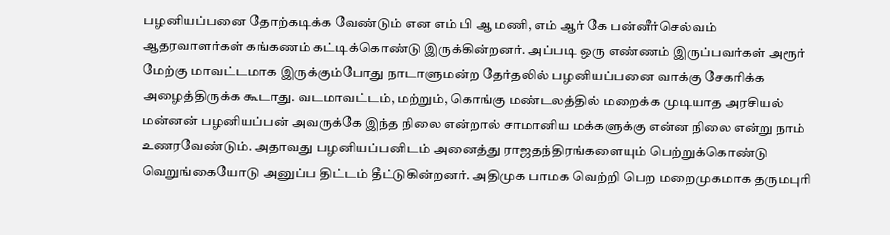பழனியப்பனை தோற்கடிக்க வேண்டும் என எம் பி ஆ மணி, எம் ஆர் கே பன்னீர்செல்வம் ஆதரவாளர்கள் கங்கணம் கட்டிக்கொண்டு இருக்கின்றனர். அப்படி ஒரு எண்ணம் இருப்பவர்கள் அரூர் மேற்கு மாவட்டமாக இருக்கும்போது நாடாளுமன்ற தேர்தலில் பழனியப்பனை வாக்கு சேகரிக்க அழைத்திருக்க கூடாது. வடமாவட்டம், மற்றும், கொங்கு மண்டலத்தில் மறைக்க முடியாத அரசியல் மன்னன் பழனியப்பன் அவருக்கே இந்த நிலை என்றால் சாமானிய மக்களுக்கு என்ன நிலை என்று நாம் உணரவேண்டும். அதாவது பழனியப்பனிடம் அனைத்து ராஜதந்திரங்களையும் பெற்றுக்கொண்டு வெறுங்கையோடு அனுப்ப திட்டம் தீட்டுகின்றனர். அதிமுக பாமக வெற்றி பெற மறைமுகமாக தருமபுரி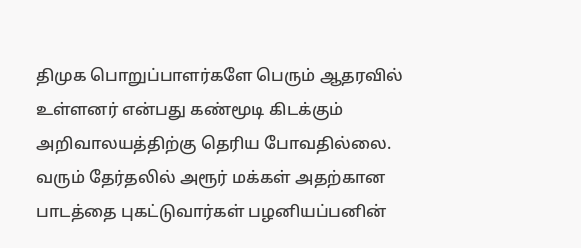திமுக பொறுப்பாளர்களே பெரும் ஆதரவில் உள்ளனர் என்பது கண்மூடி கிடக்கும் அறிவாலயத்திற்கு தெரிய போவதில்லை. வரும் தேர்தலில் அரூர் மக்கள் அதற்கான பாடத்தை புகட்டுவார்கள் பழனியப்பனின்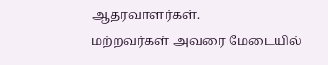ஆதரவாளர்கள்.
மற்றவர்கள் அவரை மேடையில்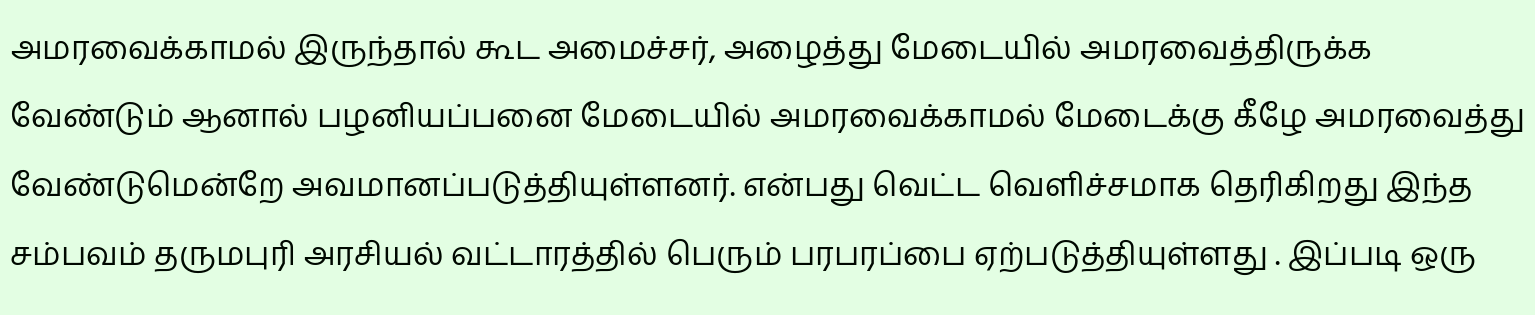அமரவைக்காமல் இருந்தால் கூட அமைச்சர், அழைத்து மேடையில் அமரவைத்திருக்க வேண்டும் ஆனால் பழனியப்பனை மேடையில் அமரவைக்காமல் மேடைக்கு கீழே அமரவைத்து வேண்டுமென்றே அவமானப்படுத்தியுள்ளனர். என்பது வெட்ட வெளிச்சமாக தெரிகிறது இந்த சம்பவம் தருமபுரி அரசியல் வட்டாரத்தில் பெரும் பரபரப்பை ஏற்படுத்தியுள்ளது . இப்படி ஒரு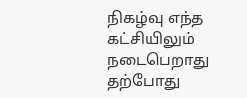நிகழ்வு எந்த கட்சியிலும் நடைபெறாது தற்போது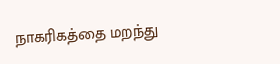நாகரிகத்தை மறந்து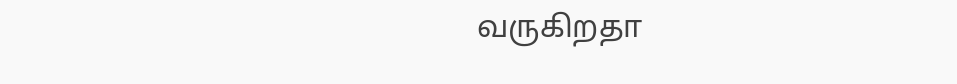வருகிறதா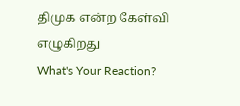திமுக என்ற கேள்வி எழுகிறது
What's Your Reaction?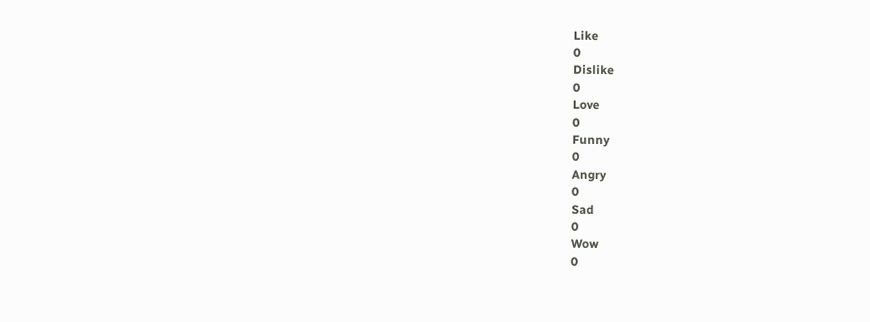Like
0
Dislike
0
Love
0
Funny
0
Angry
0
Sad
0
Wow
0